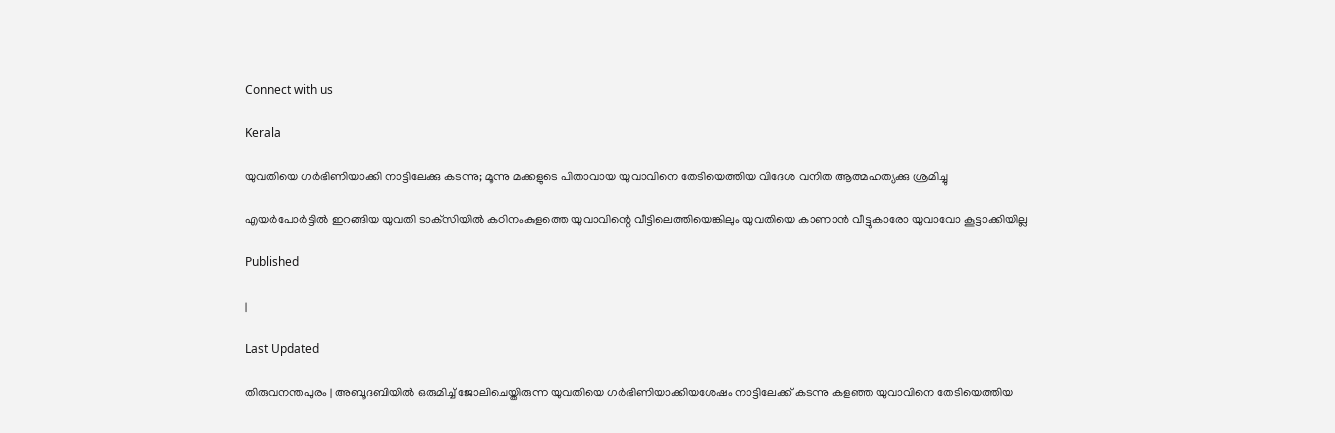Connect with us

Kerala

യുവതിയെ ഗര്‍ഭിണിയാക്കി നാട്ടിലേക്കു കടന്നു; മൂന്നു മക്കളുടെ പിതാവായ യുവാവിനെ തേടിയെത്തിയ വിദേശ വനിത ആത്മഹത്യക്കു ശ്രമിച്ചു

എയര്‍പോര്‍ട്ടില്‍ ഇറങ്ങിയ യുവതി ടാക്‌സിയില്‍ കഠിനംകുളത്തെ യുവാവിന്റെ വീട്ടിലെത്തിയെങ്കിലും യുവതിയെ കാണാന്‍ വീട്ടുകാരോ യുവാവോ കൂട്ടാക്കിയില്ല

Published

|

Last Updated

തിരുവനന്തപുരം | അബൂദബിയില്‍ ഒരുമിച്ച് ജോലിചെയ്തിരുന്ന യുവതിയെ ഗര്‍ഭിണിയാക്കിയശേഷം നാട്ടിലേക്ക് കടന്നു കളഞ്ഞ യുവാവിനെ തേടിയെത്തിയ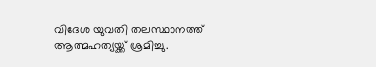വിദേശ യുവതി തലസ്ഥാനത്ത് ആത്മഹത്യയ്ക്ക് ശ്രമിച്ചു.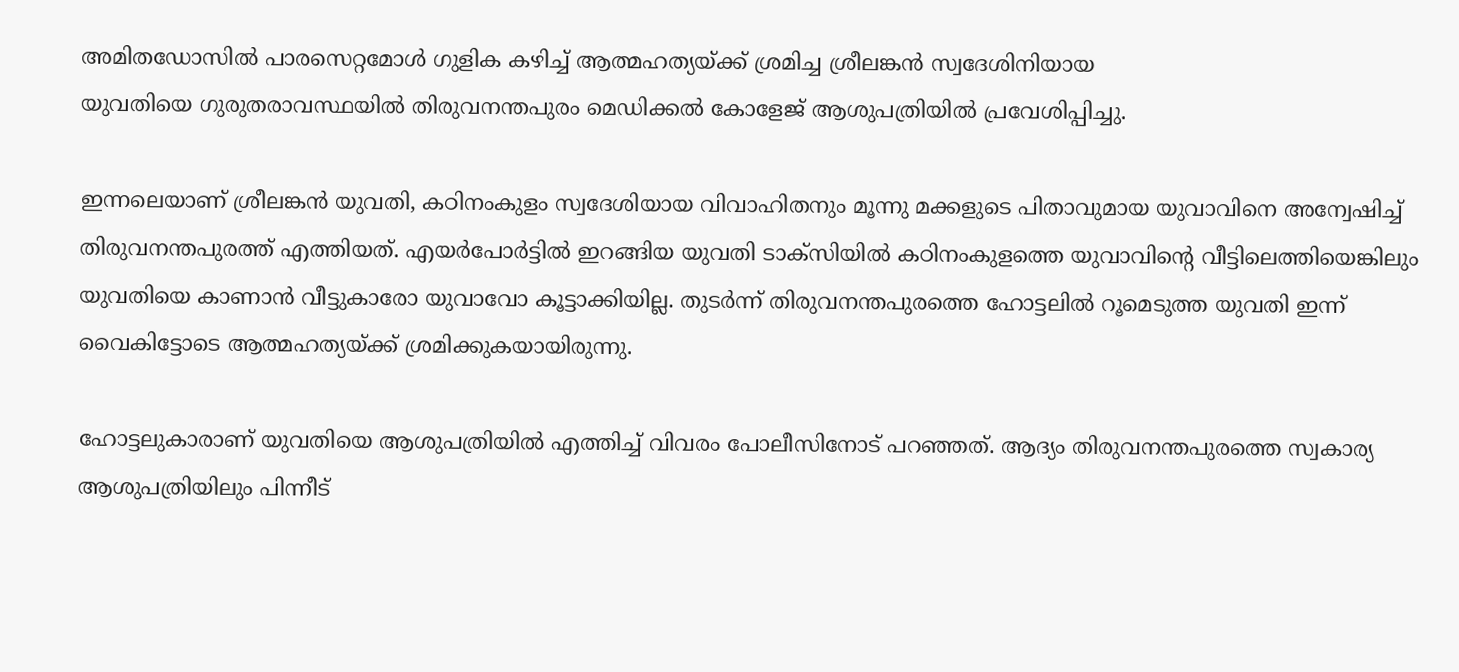അമിതഡോസില്‍ പാരസെറ്റമോള്‍ ഗുളിക കഴിച്ച് ആത്മഹത്യയ്ക്ക് ശ്രമിച്ച ശ്രീലങ്കന്‍ സ്വദേശിനിയായ
യുവതിയെ ഗുരുതരാവസ്ഥയില്‍ തിരുവനന്തപുരം മെഡിക്കല്‍ കോളേജ് ആശുപത്രിയില്‍ പ്രവേശിപ്പിച്ചു.

ഇന്നലെയാണ് ശ്രീലങ്കന്‍ യുവതി, കഠിനംകുളം സ്വദേശിയായ വിവാഹിതനും മൂന്നു മക്കളുടെ പിതാവുമായ യുവാവിനെ അന്വേഷിച്ച് തിരുവനന്തപുരത്ത് എത്തിയത്. എയര്‍പോര്‍ട്ടില്‍ ഇറങ്ങിയ യുവതി ടാക്‌സിയില്‍ കഠിനംകുളത്തെ യുവാവിന്റെ വീട്ടിലെത്തിയെങ്കിലും യുവതിയെ കാണാന്‍ വീട്ടുകാരോ യുവാവോ കൂട്ടാക്കിയില്ല. തുടര്‍ന്ന് തിരുവനന്തപുരത്തെ ഹോട്ടലില്‍ റൂമെടുത്ത യുവതി ഇന്ന് വൈകിട്ടോടെ ആത്മഹത്യയ്ക്ക് ശ്രമിക്കുകയായിരുന്നു.

ഹോട്ടലുകാരാണ് യുവതിയെ ആശുപത്രിയില്‍ എത്തിച്ച് വിവരം പോലീസിനോട് പറഞ്ഞത്. ആദ്യം തിരുവനന്തപുരത്തെ സ്വകാര്യ ആശുപത്രിയിലും പിന്നീട്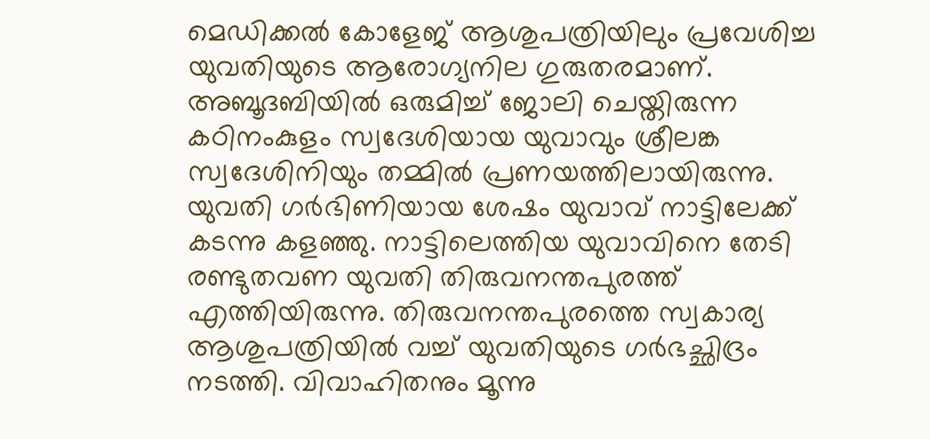മെഡിക്കല്‍ കോളേജ് ആശുപത്രിയിലും പ്രവേശിച്ച യുവതിയുടെ ആരോഗ്യനില ഗുരുതരമാണ്. അബൂദബിയില്‍ ഒരുമിച്ച് ജോലി ചെയ്തിരുന്ന കഠിനംകുളം സ്വദേശിയായ യുവാവും ശ്രീലങ്ക സ്വദേശിനിയും തമ്മില്‍ പ്രണയത്തിലായിരുന്നു. യുവതി ഗര്‍ഭിണിയായ ശേഷം യുവാവ് നാട്ടിലേക്ക് കടന്നു കളഞ്ഞു. നാട്ടിലെത്തിയ യുവാവിനെ തേടി രണ്ടുതവണ യുവതി തിരുവനന്തപുരത്ത് എത്തിയിരുന്നു. തിരുവനന്തപുരത്തെ സ്വകാര്യ ആശുപത്രിയില്‍ വച്ച് യുവതിയുടെ ഗര്‍ഭച്ഛിദ്രം നടത്തി. വിവാഹിതനും മൂന്നു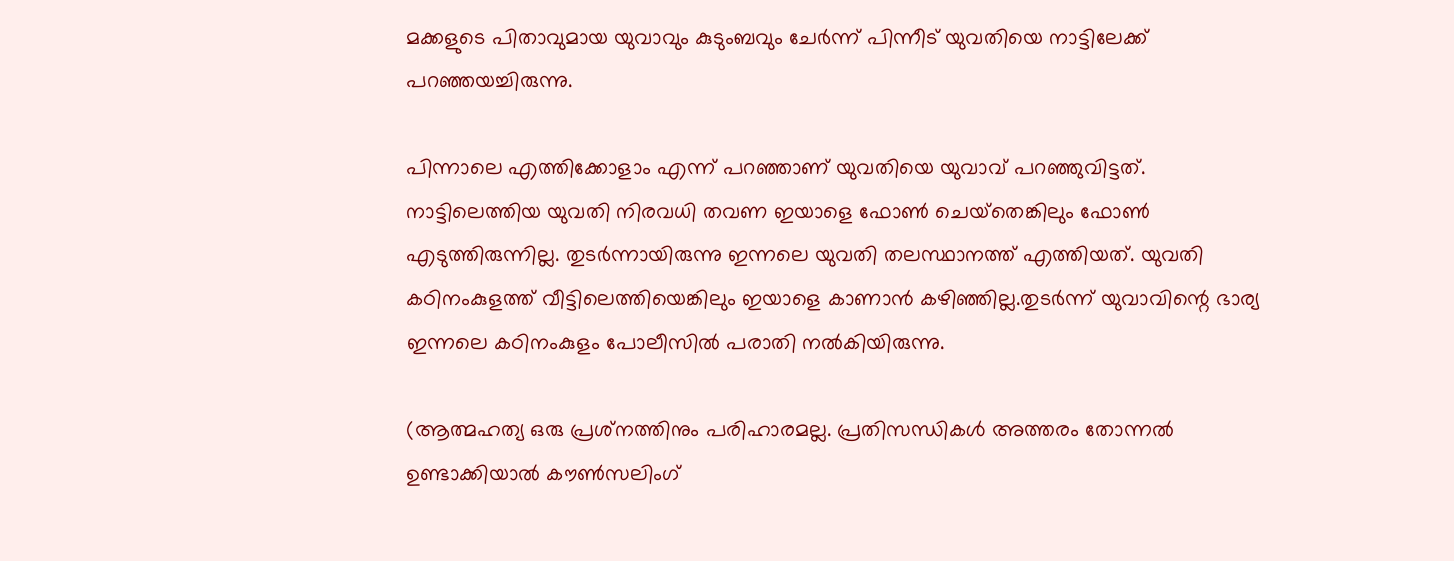മക്കളുടെ പിതാവുമായ യുവാവും കുടുംബവും ചേര്‍ന്ന് പിന്നീട് യുവതിയെ നാട്ടിലേക്ക് പറഞ്ഞയച്ചിരുന്നു.

പിന്നാലെ എത്തിക്കോളാം എന്ന് പറഞ്ഞാണ് യുവതിയെ യുവാവ് പറഞ്ഞുവിട്ടത്. നാട്ടിലെത്തിയ യുവതി നിരവധി തവണ ഇയാളെ ഫോണ്‍ ചെയ്‌തെങ്കിലും ഫോണ്‍ എടുത്തിരുന്നില്ല. തുടര്‍ന്നായിരുന്നു ഇന്നലെ യുവതി തലസ്ഥാനത്ത് എത്തിയത്. യുവതി കഠിനംകുളത്ത് വീട്ടിലെത്തിയെങ്കിലും ഇയാളെ കാണാന്‍ കഴിഞ്ഞില്ല.തുടര്‍ന്ന് യുവാവിന്റെ ഭാര്യ ഇന്നലെ കഠിനംകുളം പോലീസില്‍ പരാതി നല്‍കിയിരുന്നു.

(ആത്മഹത്യ ഒരു പ്രശ്‌നത്തിനും പരിഹാരമല്ല. പ്രതിസന്ധികള്‍ അത്തരം തോന്നല്‍ ഉണ്ടാക്കിയാല്‍ കൗണ്‍സലിംഗ്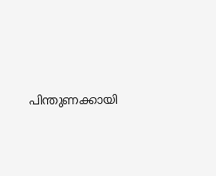പിന്തുണക്കായി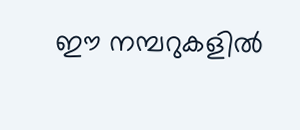ഈ നമ്പറുകളില്‍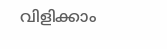വിളിക്കാം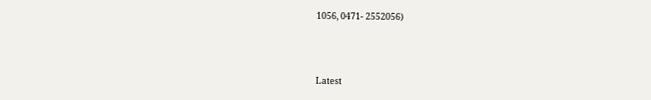1056, 0471- 2552056)



Latest